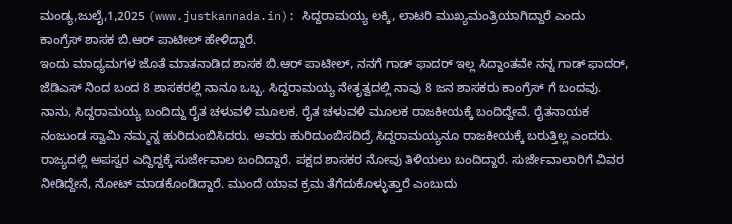ಮಂಡ್ಯ,ಜುಲೈ,1,2025 (www.justkannada.in): ಸಿದ್ದರಾಮಯ್ಯ ಲಕ್ಕಿ, ಲಾಟರಿ ಮುಖ್ಯಮಂತ್ರಿಯಾಗಿದ್ದಾರೆ ಎಂದು ಕಾಂಗ್ರೆಸ್ ಶಾಸಕ ಬಿ.ಆರ್ ಪಾಟೀಲ್ ಹೇಳಿದ್ದಾರೆ.
ಇಂದು ಮಾಧ್ಯಮಗಳ ಜೊತೆ ಮಾತನಾಡಿದ ಶಾಸಕ ಬಿ.ಆರ್ ಪಾಟೀಲ್, ನನಗೆ ಗಾಡ್ ಫಾದರ್ ಇಲ್ಲ ಸಿದ್ದಾಂತವೇ ನನ್ನ ಗಾಡ್ ಫಾದರ್, ಜೆಡಿಎಸ್ ನಿಂದ ಬಂದ 8 ಶಾಸಕರಲ್ಲಿ ನಾನೂ ಒಬ್ಬ. ಸಿದ್ದರಾಮಯ್ಯ ನೇತೃತ್ವದಲ್ಲಿ ನಾವು 8 ಜನ ಶಾಸಕರು ಕಾಂಗ್ರೆಸ್ ಗೆ ಬಂದವು. ನಾನು, ಸಿದ್ದರಾಮಯ್ಯ ಬಂದಿದ್ದು ರೈತ ಚಳುವಳಿ ಮೂಲಕ. ರೈತ ಚಳುವಳಿ ಮೂಲಕ ರಾಜಕೀಯಕ್ಕೆ ಬಂದಿದ್ದೇವೆ. ರೈತನಾಯಕ ನಂಜುಂಡ ಸ್ವಾಮಿ ನಮ್ಮನ್ನ ಹುರಿದುಂಬಿಸಿದರು. ಅವರು ಹುರಿದುಂಬಿಸದಿದ್ರೆ ಸಿದ್ದರಾಮಯ್ಯನೂ ರಾಜಕೀಯಕ್ಕೆ ಬರುತ್ತಿಲ್ಲ ಎಂದರು.
ರಾಜ್ಯದಲ್ಲಿ ಅಪಸ್ವರ ಎದ್ದಿದ್ದಕ್ಕೆ ಸುರ್ಜೇವಾಲ ಬಂದಿದ್ದಾರೆ. ಪಕ್ಷದ ಶಾಸಕರ ನೋವು ತಿಳಿಯಲು ಬಂದಿದ್ದಾರೆ. ಸುರ್ಜೇವಾಲಾರಿಗೆ ವಿವರ ನೀಡಿದ್ದೇನೆ, ನೋಟ್ ಮಾಡಕೊಂಡಿದ್ದಾರೆ. ಮುಂದೆ ಯಾವ ಕ್ರಮ ತೆಗೆದುಕೊಳ್ಳುತ್ತಾರೆ ಎಂಬುದು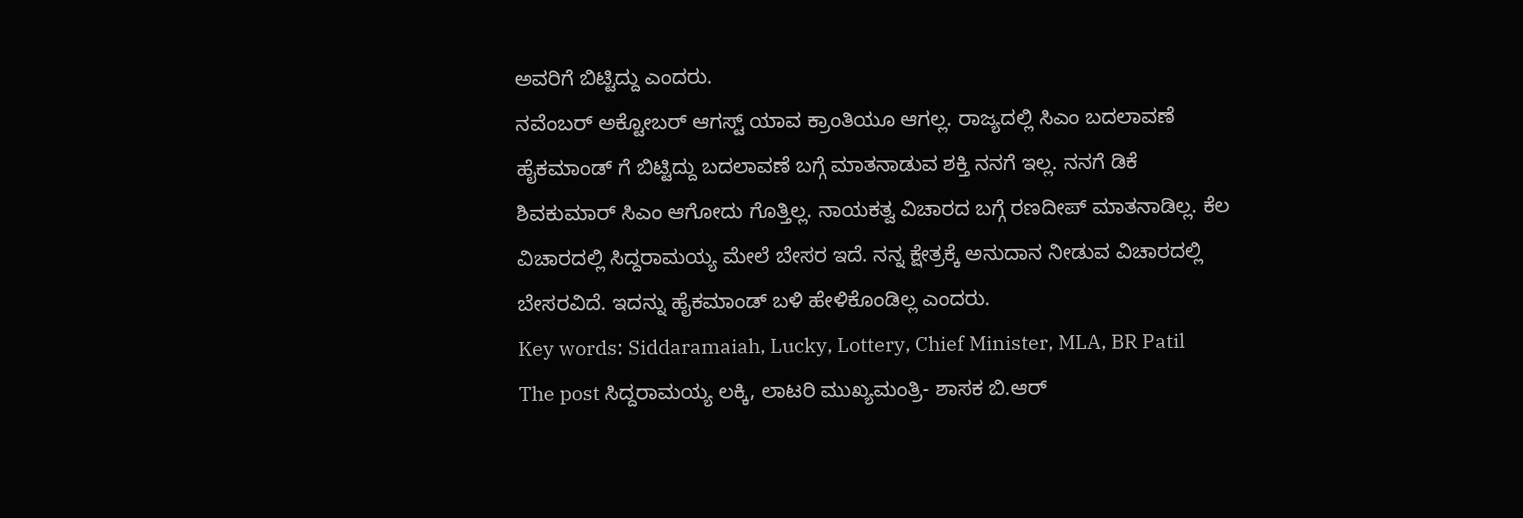ಅವರಿಗೆ ಬಿಟ್ಟಿದ್ದು ಎಂದರು.
ನವೆಂಬರ್ ಅಕ್ಟೋಬರ್ ಆಗಸ್ಟ್ ಯಾವ ಕ್ರಾಂತಿಯೂ ಆಗಲ್ಲ. ರಾಜ್ಯದಲ್ಲಿ ಸಿಎಂ ಬದಲಾವಣೆ ಹೈಕಮಾಂಡ್ ಗೆ ಬಿಟ್ಟಿದ್ದು ಬದಲಾವಣೆ ಬಗ್ಗೆ ಮಾತನಾಡುವ ಶಕ್ತಿ ನನಗೆ ಇಲ್ಲ. ನನಗೆ ಡಿಕೆ ಶಿವಕುಮಾರ್ ಸಿಎಂ ಆಗೋದು ಗೊತ್ತಿಲ್ಲ. ನಾಯಕತ್ವ ವಿಚಾರದ ಬಗ್ಗೆ ರಣದೀಪ್ ಮಾತನಾಡಿಲ್ಲ. ಕೆಲ ವಿಚಾರದಲ್ಲಿ ಸಿದ್ದರಾಮಯ್ಯ ಮೇಲೆ ಬೇಸರ ಇದೆ. ನನ್ನ ಕ್ಷೇತ್ರಕ್ಕೆ ಅನುದಾನ ನೀಡುವ ವಿಚಾರದಲ್ಲಿ ಬೇಸರವಿದೆ. ಇದನ್ನು ಹೈಕಮಾಂಡ್ ಬಳಿ ಹೇಳಿಕೊಂಡಿಲ್ಲ ಎಂದರು.
Key words: Siddaramaiah, Lucky, Lottery, Chief Minister, MLA, BR Patil
The post ಸಿದ್ದರಾಮಯ್ಯ ಲಕ್ಕಿ, ಲಾಟರಿ ಮುಖ್ಯಮಂತ್ರಿ- ಶಾಸಕ ಬಿ.ಆರ್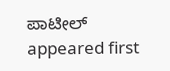ಪಾಟೀಲ್ appeared first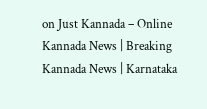on Just Kannada – Online Kannada News | Breaking Kannada News | Karnataka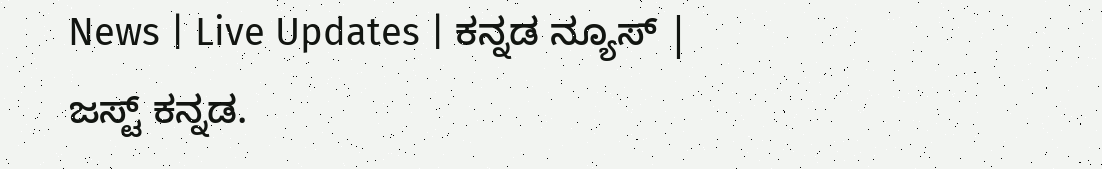News | Live Updates | ಕನ್ನಡ ನ್ಯೂಸ್ | ಜಸ್ಟ್ ಕನ್ನಡ.